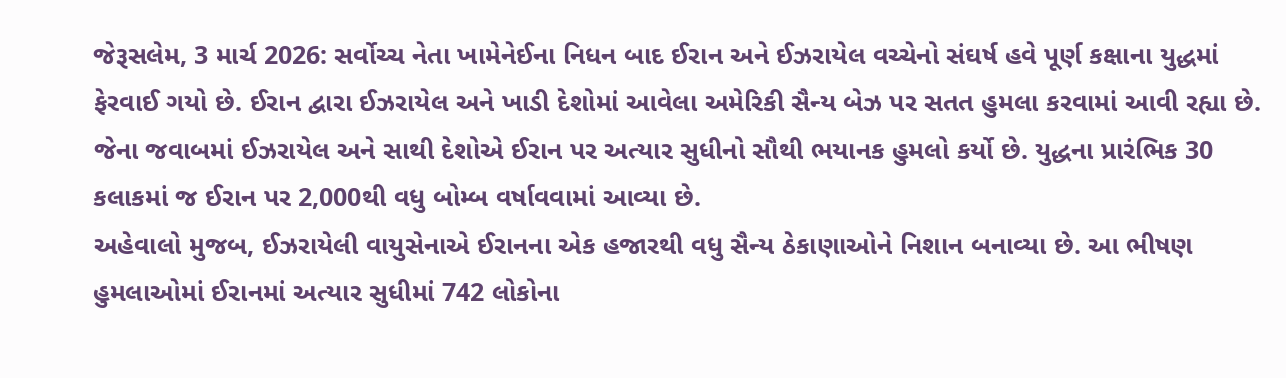જેરૂસલેમ, 3 માર્ચ 2026: સર્વોચ્ચ નેતા ખામેનેઈના નિધન બાદ ઈરાન અને ઈઝરાયેલ વચ્ચેનો સંઘર્ષ હવે પૂર્ણ કક્ષાના યુદ્ધમાં ફેરવાઈ ગયો છે. ઈરાન દ્વારા ઈઝરાયેલ અને ખાડી દેશોમાં આવેલા અમેરિકી સૈન્ય બેઝ પર સતત હુમલા કરવામાં આવી રહ્યા છે. જેના જવાબમાં ઈઝરાયેલ અને સાથી દેશોએ ઈરાન પર અત્યાર સુધીનો સૌથી ભયાનક હુમલો કર્યો છે. યુદ્ધના પ્રારંભિક 30 કલાકમાં જ ઈરાન પર 2,000થી વધુ બોમ્બ વર્ષાવવામાં આવ્યા છે.
અહેવાલો મુજબ, ઈઝરાયેલી વાયુસેનાએ ઈરાનના એક હજારથી વધુ સૈન્ય ઠેકાણાઓને નિશાન બનાવ્યા છે. આ ભીષણ હુમલાઓમાં ઈરાનમાં અત્યાર સુધીમાં 742 લોકોના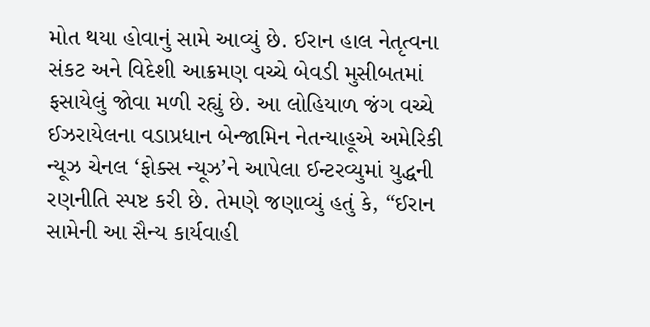મોત થયા હોવાનું સામે આવ્યું છે. ઈરાન હાલ નેતૃત્વના સંકટ અને વિદેશી આક્રમણ વચ્ચે બેવડી મુસીબતમાં ફસાયેલું જોવા મળી રહ્યું છે. આ લોહિયાળ જંગ વચ્ચે ઈઝરાયેલના વડાપ્રધાન બેન્જામિન નેતન્યાહૂએ અમેરિકી ન્યૂઝ ચેનલ ‘ફોક્સ ન્યૂઝ’ને આપેલા ઈન્ટરવ્યુમાં યુદ્ધની રણનીતિ સ્પષ્ટ કરી છે. તેમણે જણાવ્યું હતું કે, “ઈરાન સામેની આ સૈન્ય કાર્યવાહી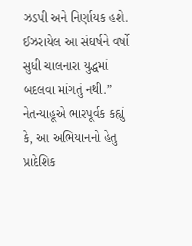ઝડપી અને નિર્ણાયક હશે. ઈઝરાયેલ આ સંઘર્ષને વર્ષો સુધી ચાલનારા યુદ્ધમાં બદલવા માંગતું નથી.”
નેતન્યાહૂએ ભારપૂર્વક કહ્યું કે, આ અભિયાનનો હેતુ પ્રાદેશિક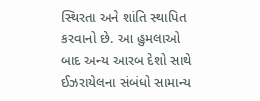સ્થિરતા અને શાંતિ સ્થાપિત કરવાનો છે. આ હુમલાઓ બાદ અન્ય આરબ દેશો સાથે ઈઝરાયેલના સંબંધો સામાન્ય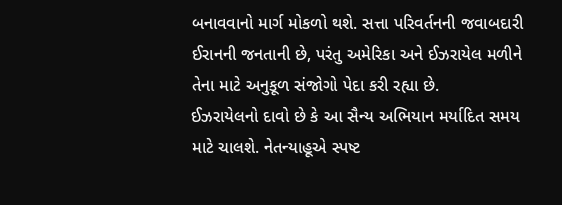બનાવવાનો માર્ગ મોકળો થશે. સત્તા પરિવર્તનની જવાબદારી ઈરાનની જનતાની છે, પરંતુ અમેરિકા અને ઈઝરાયેલ મળીને તેના માટે અનુકૂળ સંજોગો પેદા કરી રહ્યા છે.
ઈઝરાયેલનો દાવો છે કે આ સૈન્ય અભિયાન મર્યાદિત સમય માટે ચાલશે. નેતન્યાહૂએ સ્પષ્ટ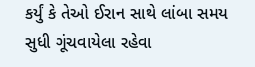કર્યું કે તેઓ ઈરાન સાથે લાંબા સમય સુધી ગૂંચવાયેલા રહેવા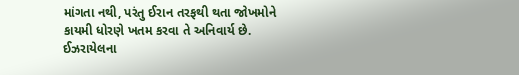માંગતા નથી, પરંતુ ઈરાન તરફથી થતા જોખમોને કાયમી ધોરણે ખતમ કરવા તે અનિવાર્ય છે. ઈઝરાયેલના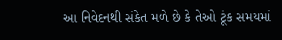આ નિવેદનથી સંકેત મળે છે કે તેઓ ટૂંક સમયમાં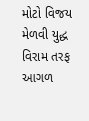મોટો વિજય મેળવી યુદ્ધ વિરામ તરફ આગળ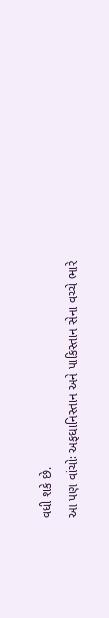વધી શકે છે.
આ પણ વાંચોઃ અફઘાનિસ્તાન અને પાકિસ્તાન સેના વચ્ચે ભારે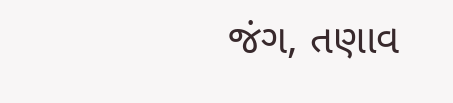જંગ, તણાવ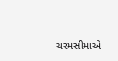ચરમસીમાએ